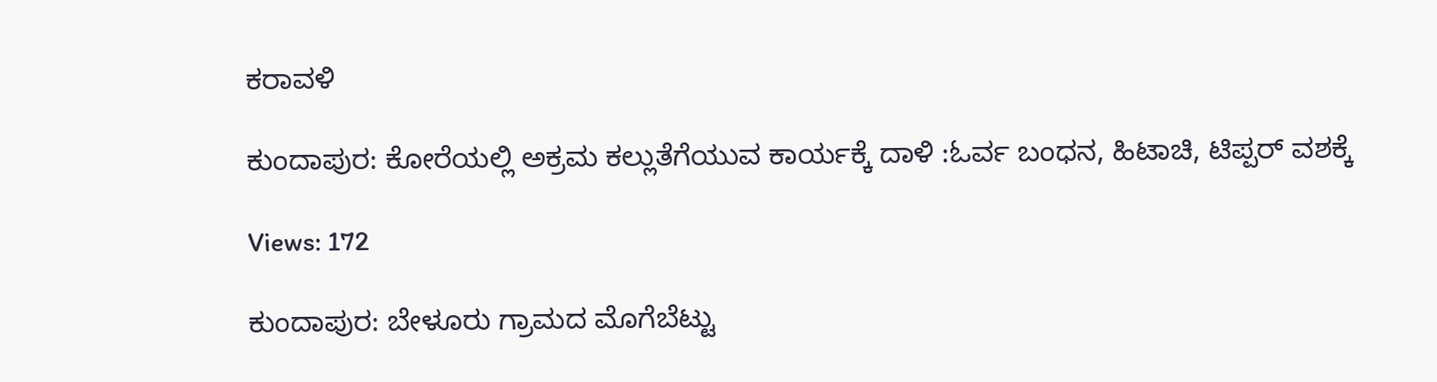ಕರಾವಳಿ

ಕುಂದಾಪುರ: ಕೋರೆಯಲ್ಲಿ ಅಕ್ರಮ ಕಲ್ಲುತೆಗೆಯುವ ಕಾರ್ಯಕ್ಕೆ ದಾಳಿ :ಓರ್ವ ಬಂಧನ, ಹಿಟಾಚಿ, ಟಿಪ್ಪರ್ ವಶಕ್ಕೆ

Views: 172

ಕುಂದಾಪುರ: ಬೇಳೂರು ಗ್ರಾಮದ ಮೊಗೆಬೆಟ್ಟು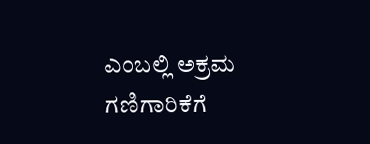ಎಂಬಲ್ಲಿ ಅಕ್ರಮ ಗಣಿಗಾರಿಕೆಗೆ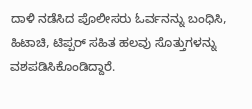ದಾಳಿ ನಡೆಸಿದ ಪೊಲೀಸರು ಓರ್ವನನ್ನು ಬಂಧಿಸಿ, ಹಿಟಾಚಿ, ಟಿಪ್ಪರ್ ಸಹಿತ ಹಲವು ಸೊತ್ತುಗಳನ್ನು ವಶಪಡಿಸಿಕೊಂಡಿದ್ದಾರೆ.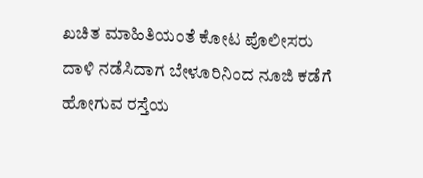ಖಚಿತ ಮಾಹಿತಿಯಂತೆ ಕೋಟ ಪೊಲೀಸರು ದಾಳಿ ನಡೆಸಿದಾಗ ಬೇಳೂರಿನಿಂದ ನೂಜಿ ಕಡೆಗೆ ಹೋಗುವ ರಸ್ತೆಯ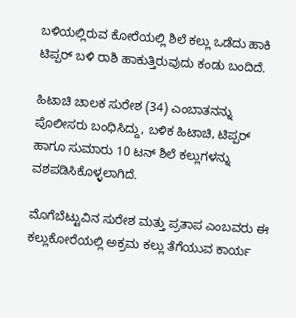ಬಳಿಯಲ್ಲಿರುವ ಕೋರೆಯಲ್ಲಿ ಶಿಲೆ ಕಲ್ಲು ಒಡೆದು ಹಾಕಿ ಟಿಪ್ಪರ್ ಬಳಿ ರಾಶಿ ಹಾಕುತ್ತಿರುವುದು ಕಂಡು ಬಂದಿದೆ.

ಹಿಟಾಚಿ ಚಾಲಕ ಸುರೇಶ (34) ಎಂಬಾತನನ್ನು ಪೊಲೀಸರು ಬಂಧಿಸಿದ್ದು, ಬಳಿಕ ಹಿಟಾಚಿ, ಟಿಪ್ಪರ್ ಹಾಗೂ ಸುಮಾರು 10 ಟನ್ ಶಿಲೆ ಕಲ್ಲುಗಳನ್ನು ವಶಪಡಿಸಿಕೊಳ್ಳಲಾಗಿದೆ.

ಮೊಗೆಬೆಟ್ಟುವಿನ ಸುರೇಶ ಮತ್ತು ಪ್ರತಾಪ ಎಂಬವರು ಈ ಕಲ್ಲುಕೋರೆಯಲ್ಲಿ ಅಕ್ರಮ ಕಲ್ಲು ತೆಗೆಯುವ ಕಾರ್ಯ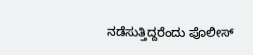ನಡೆಸುತ್ತಿದ್ದರೆಂದು ಪೊಲೀಸ್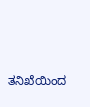ತನಿಖೆಯಿಂದ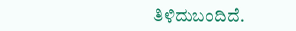ತಿಳಿದುಬಂದಿದೆ.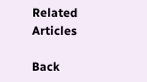Related Articles

Back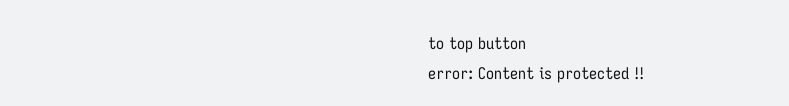to top button
error: Content is protected !!